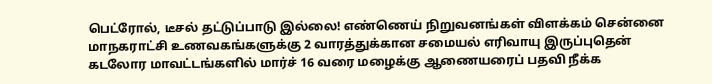பெட்ரோல், டீசல் தட்டுப்பாடு இல்லை! எண்ணெய் நிறுவனங்கள் விளக்கம் சென்னை மாநகராட்சி உணவகங்களுக்கு 2 வாரத்துக்கான சமையல் எரிவாயு இருப்புதென் கடலோர மாவட்டங்களில் மார்ச் 16 வரை மழைக்கு ஆணையரைப் பதவி நீக்க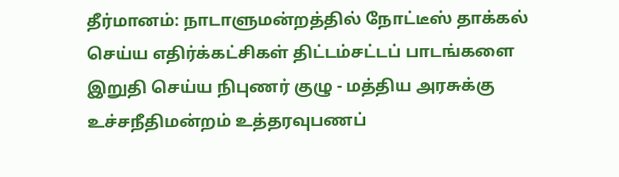தீர்மானம்: நாடாளுமன்றத்தில் நோட்டீஸ் தாக்கல் செய்ய எதிர்க்கட்சிகள் திட்டம்சட்டப் பாடங்களை இறுதி செய்ய நிபுணர் குழு - மத்திய அரசுக்கு உச்சநீதிமன்றம் உத்தரவுபணப்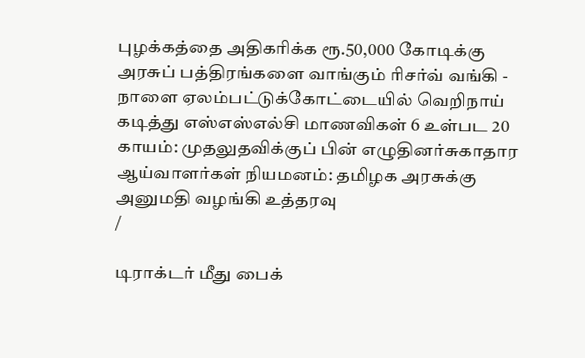புழக்கத்தை அதிகரிக்க ரூ.50,000 கோடிக்கு அரசுப் பத்திரங்களை வாங்கும் ரிசர்வ் வங்கி - நாளை ஏலம்பட்டுக்கோட்டையில் வெறிநாய் கடித்து எஸ்எஸ்எல்சி மாணவிகள் 6 உள்பட 20 காயம்: முதலுதவிக்குப் பின் எழுதினர்சுகாதார ஆய்வாளர்கள் நியமனம்: தமிழக அரசுக்கு அனுமதி வழங்கி உத்தரவு
/

டிராக்டர் மீது பைக்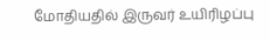மோதியதில் இருவர் உயிரிழப்பு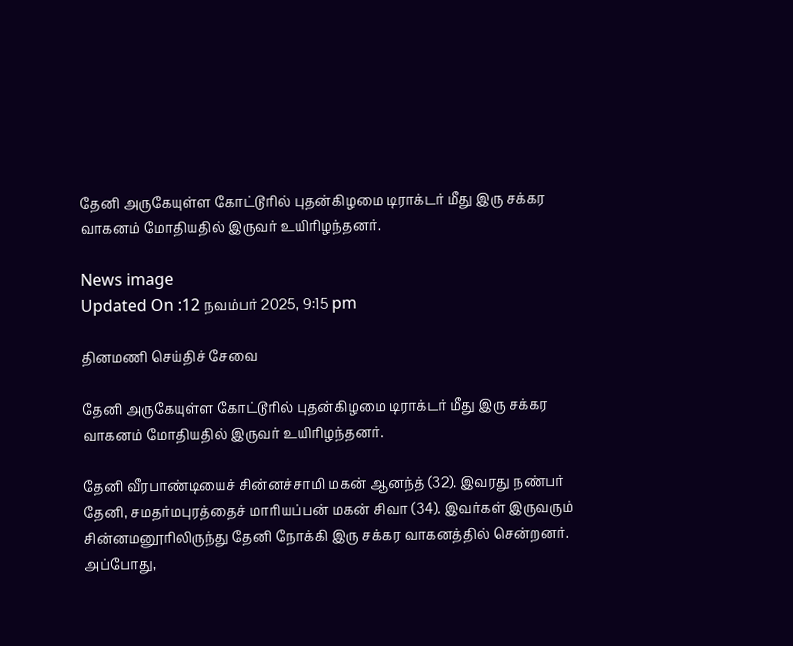தேனி அருகேயுள்ள கோட்டூரில் புதன்கிழமை டிராக்டர் மீது இரு சக்கர வாகனம் மோதியதில் இருவர் உயிரிழந்தனர்.

News image
Updated On :12 நவம்பர் 2025, 9:15 pm

தினமணி செய்திச் சேவை

தேனி அருகேயுள்ள கோட்டூரில் புதன்கிழமை டிராக்டர் மீது இரு சக்கர வாகனம் மோதியதில் இருவர் உயிரிழந்தனர்.

தேனி வீரபாண்டியைச் சின்னச்சாமி மகன் ஆனந்த் (32). இவரது நண்பர் தேனி, சமதர்மபுரத்தைச் மாரியப்பன் மகன் சிவா (34). இவர்கள் இருவரும் சின்னமனூரிலிருந்து தேனி நோக்கி இரு சக்கர வாகனத்தில் சென்றனர். அப்போது,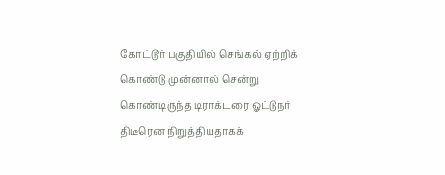கோட்டூர் பகுதியில் செங்கல் ஏற்றிக் கொண்டு முன்னால் சென்று கொண்டிருந்த டிராக்டரை ஓட்டுநர் திடீரென நிறுத்தியதாகக்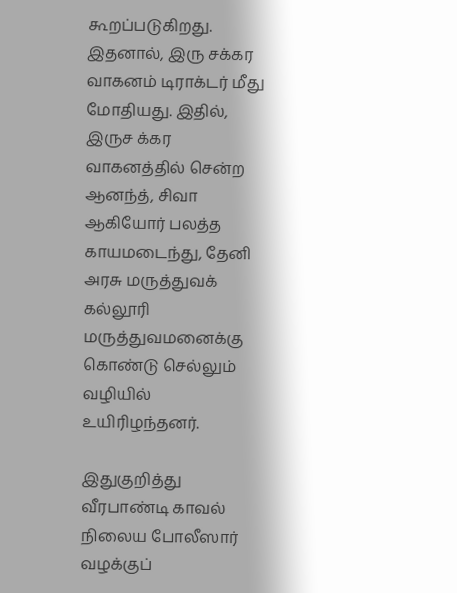கூறப்படுகிறது. இதனால், இரு சக்கர வாகனம் டிராக்டர் மீது மோதியது. இதில், இருச க்கர வாகனத்தில் சென்ற ஆனந்த், சிவா ஆகியோர் பலத்த காயமடைந்து, தேனி அரசு மருத்துவக் கல்லூரி மருத்துவமனைக்கு கொண்டு செல்லும் வழியில் உயிரிழந்தனர்.

இதுகுறித்து வீரபாண்டி காவல் நிலைய போலீஸார் வழக்குப்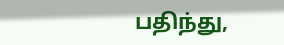பதிந்து,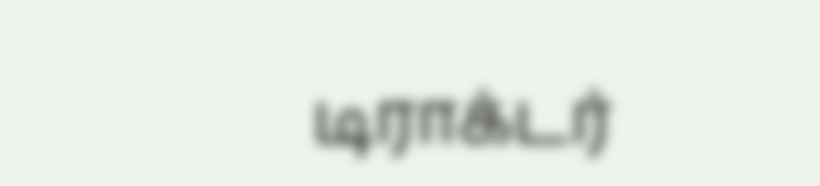டிராக்டர்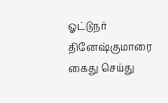ஓட்டுநர் தினேஷ்குமாரை கைது செய்து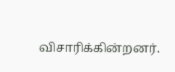விசாரிக்கின்றனர்.